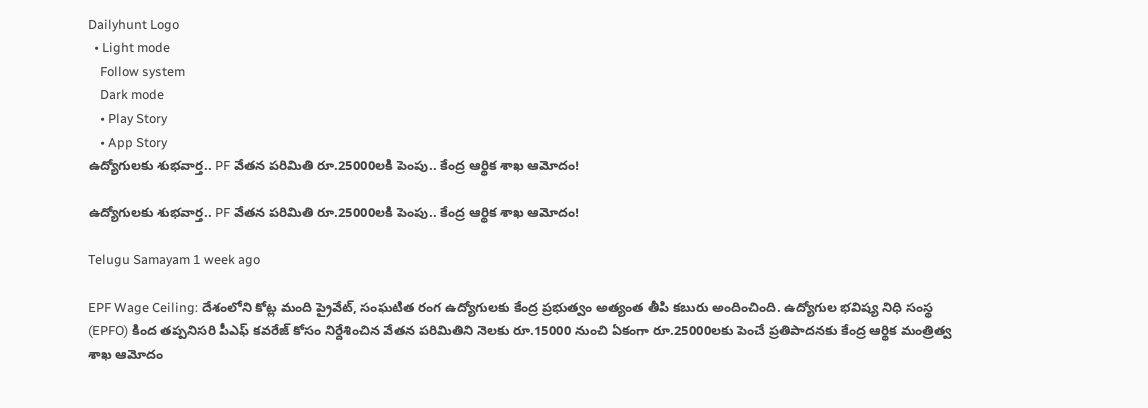Dailyhunt Logo
  • Light mode
    Follow system
    Dark mode
    • Play Story
    • App Story
ఉద్యోగులకు శుభవార్త.. PF వేతన పరిమితి రూ.25000లకి పెంపు.. కేంద్ర ఆర్థిక శాఖ ఆమోదం!

ఉద్యోగులకు శుభవార్త.. PF వేతన పరిమితి రూ.25000లకి పెంపు.. కేంద్ర ఆర్థిక శాఖ ఆమోదం!

Telugu Samayam 1 week ago

EPF Wage Ceiling: దేశంలోని కోట్ల మంది ప్రైవేట్, సంఘటిత రంగ ఉద్యోగులకు కేంద్ర ప్రభుత్వం అత్యంత తీపి కబురు అందించింది. ఉద్యోగుల భవిష్య నిధి సంస్థ (EPFO) కింద తప్పనిసరి పీఎఫ్ కవరేజ్ కోసం నిర్దేశించిన వేతన పరిమితిని నెలకు రూ.15000 నుంచి ఏకంగా రూ.25000లకు పెంచే ప్రతిపాదనకు కేంద్ర ఆర్థిక మంత్రిత్వ శాఖ ఆమోదం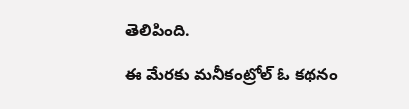తెలిపింది.

ఈ మేరకు మనీకంట్రోల్ ఓ కథనం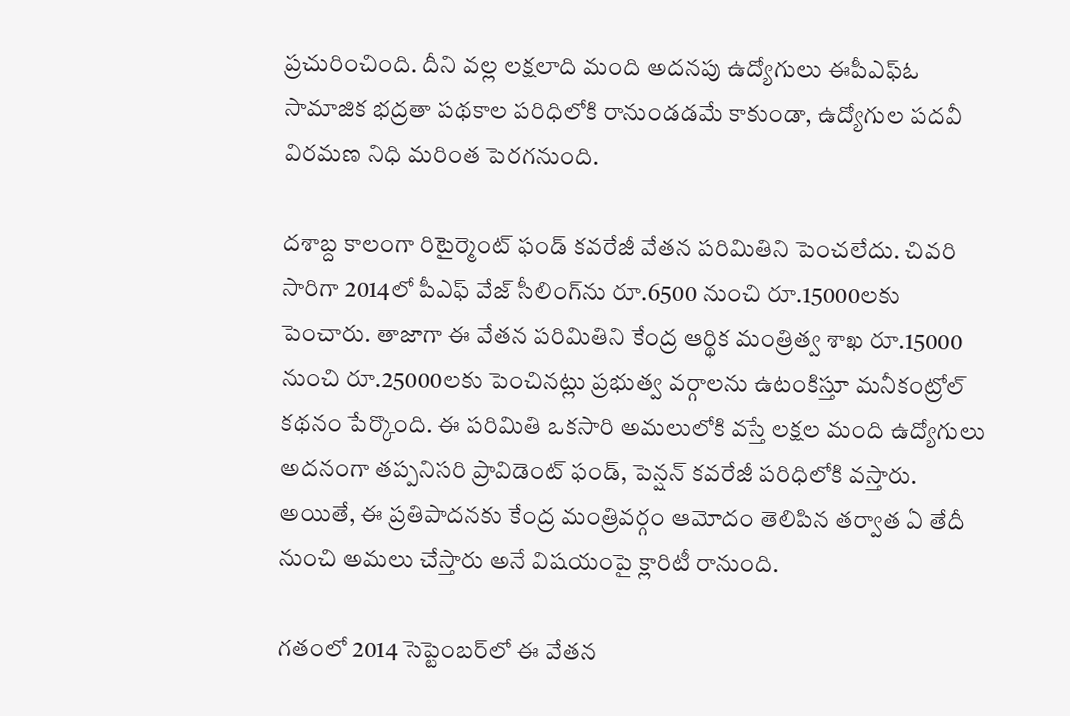ప్రచురించింది. దీని వల్ల లక్షలాది మంది అదనపు ఉద్యోగులు ఈపీఎఫ్ఓ సామాజిక భద్రతా పథకాల పరిధిలోకి రానుండడమే కాకుండా, ఉద్యోగుల పదవీ విరమణ నిధి మరింత పెరగనుంది.

దశాబ్ద కాలంగా రిటైర్మెంట్ ఫండ్ కవరేజీ వేతన పరిమితిని పెంచలేదు. చివరి సారిగా 2014లో పీఎఫ్ వేజ్ సీలింగ్‌ను రూ.6500 నుంచి రూ.15000లకు పెంచారు. తాజాగా ఈ వేతన పరిమితిని కేంద్ర ఆర్థిక మంత్రిత్వ శాఖ రూ.15000 నుంచి రూ.25000లకు పెంచినట్లు ప్రభుత్వ వర్గాలను ఉటంకిస్తూ మనీకంట్రోల్ కథనం పేర్కొంది. ఈ పరిమితి ఒకసారి అమలులోకి వస్తే లక్షల మంది ఉద్యోగులు అదనంగా తప్పనిసరి ప్రావిడెంట్ ఫండ్, పెన్షన్ కవరేజీ పరిధిలోకి వస్తారు. అయితే, ఈ ప్రతిపాదనకు కేంద్ర మంత్రివర్గం ఆమోదం తెలిపిన తర్వాత ఏ తేదీ నుంచి అమలు చేస్తారు అనే విషయంపై క్లారిటీ రానుంది.

గతంలో 2014 సెప్టెంబర్‌లో ఈ వేతన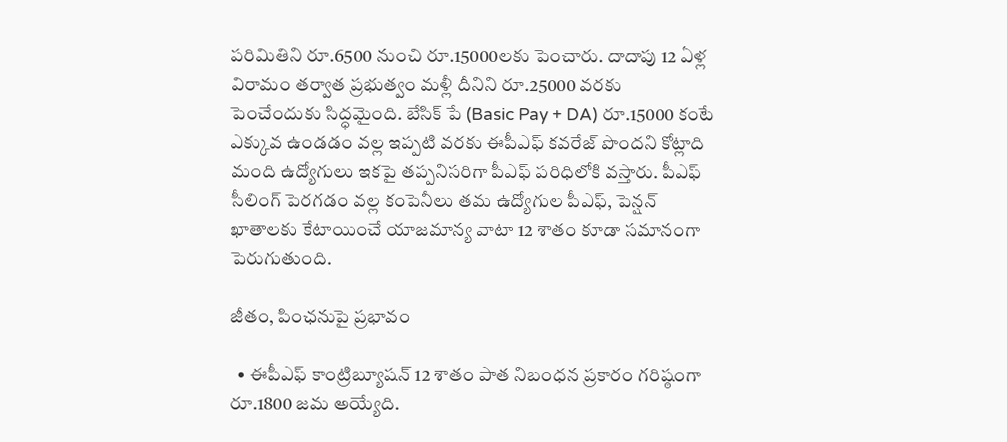పరిమితిని రూ.6500 నుంచి రూ.15000లకు పెంచారు. దాదాపు 12 ఏళ్ల విరామం తర్వాత ప్రభుత్వం మళ్లీ దీనిని రూ.25000 వరకు పెంచేందుకు సిద్ధమైంది. బేసిక్ పే (Basic Pay + DA) రూ.15000 కంటే ఎక్కువ ఉండడం వల్ల ఇప్పటి వరకు ఈపీఎఫ్ కవరేజ్ పొందని కోట్లాది మంది ఉద్యోగులు ఇకపై తప్పనిసరిగా పీఎఫ్ పరిధిలోకి వస్తారు. పీఎఫ్ సీలింగ్ పెరగడం వల్ల కంపెనీలు తమ ఉద్యోగుల పీఎఫ్, పెన్షన్ ఖాతాలకు కేటాయించే యాజమాన్య వాటా 12 శాతం కూడా సమానంగా పెరుగుతుంది.

జీతం, పింఛనుపై ప్రభావం

  • ఈపీఎఫ్ కాంట్రిబ్యూషన్ 12 శాతం పాత నిబంధన ప్రకారం గరిష్ఠంగా రూ.1800 జమ అయ్యేది.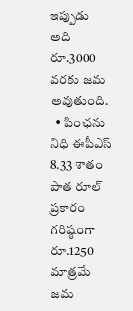ఇప్పుడు అది రూ.3000 వరకు జమ అవుతుంది.
  • పింఛను నిధి ఈపీఎస్ 8.33 శాతం పాత రూల్ ప్రకారం గరిష్ఠంగా రూ.1250 మాత్రమే జమ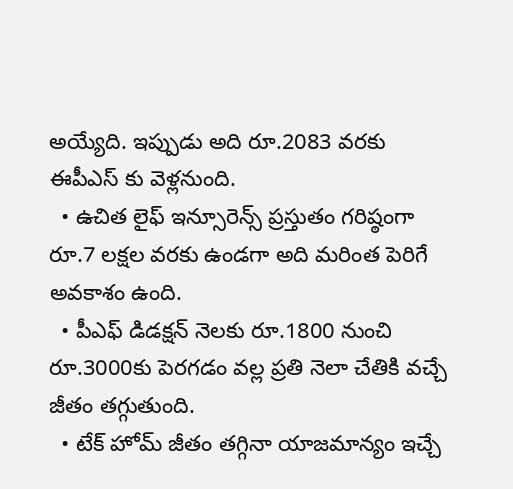అయ్యేది. ఇప్పుడు అది రూ.2083 వరకు ఈపీఎస్ కు వెళ్లనుంది.
  • ఉచిత లైఫ్ ఇన్సూరెన్స్ ప్రస్తుతం గరిష్ఠంగా రూ.7 లక్షల వరకు ఉండగా అది మరింత పెరిగే అవకాశం ఉంది.
  • పీఎఫ్ డిడక్షన్ నెలకు రూ.1800 నుంచి రూ.3000కు పెరగడం వల్ల ప్రతి నెలా చేతికి వచ్చే జీతం తగ్గుతుంది.
  • టేక్ హోమ్ జీతం తగ్గినా యాజమాన్యం ఇచ్చే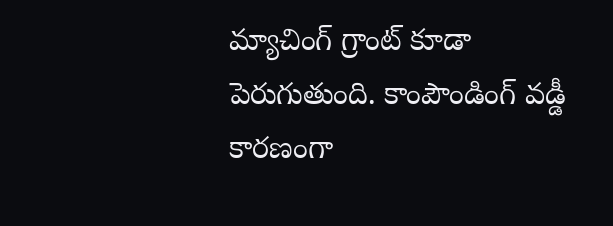మ్యాచింగ్ గ్రాంట్ కూడా పెరుగుతుంది. కాంపౌండింగ్ వడ్డీ కారణంగా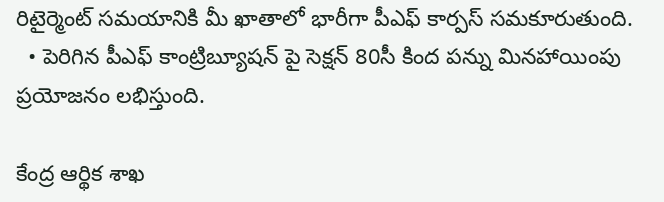రిటైర్మెంట్ సమయానికి మీ ఖాతాలో భారీగా పీఎఫ్ కార్పస్ సమకూరుతుంది.
  • పెరిగిన పీఎఫ్ కాంట్రిబ్యూషన్ పై సెక్షన్ 80సీ కింద పన్ను మినహాయింపు ప్రయోజనం లభిస్తుంది.

కేంద్ర ఆర్థిక శాఖ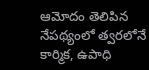ఆమోదం తెలిపిన నేపథ్యంలో త్వరలోనే కార్మిక, ఉపాధి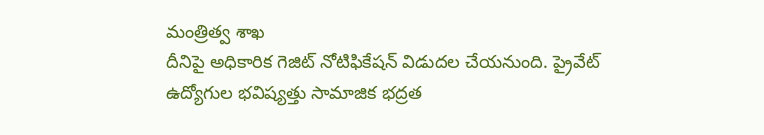మంత్రిత్వ శాఖ
దీనిపై అధికారిక గెజిట్ నోటిఫికేషన్ విడుదల చేయనుంది. ప్రైవేట్ ఉద్యోగుల భవిష్యత్తు సామాజిక భద్రత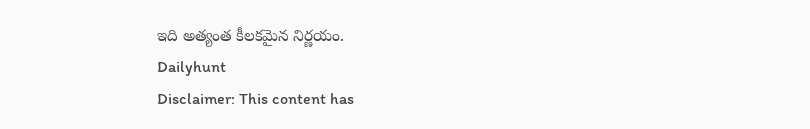ఇది అత్యంత కీలకమైన నిర్ణయం.
Dailyhunt
Disclaimer: This content has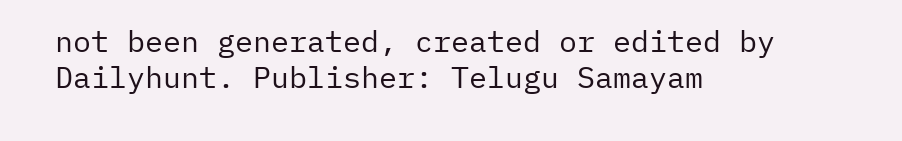not been generated, created or edited by Dailyhunt. Publisher: Telugu Samayam